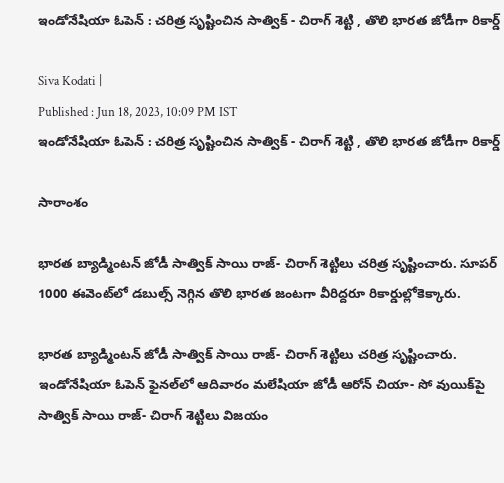ఇండోనేషియా ఓపెన్ : చరిత్ర సృష్టించిన సాత్విక్ - చిరాగ్ శెట్టి , తొలి భారత జోడీగా రికార్డ్

Siva Kodati |
Published : Jun 18, 2023, 10:09 PM IST
ఇండోనేషియా ఓపెన్ : చరిత్ర సృష్టించిన సాత్విక్ - చిరాగ్ శెట్టి , తొలి భారత జోడీగా రికార్డ్

సారాంశం

భారత బ్యాడ్మింటన్ జోడీ సాత్విక్ సాయి రాజ్- చిరాగ్ శెట్టిలు చరిత్ర సృష్టించారు. సూపర్ 1000 ఈవెంట్‌లో డబుల్స్ నెగ్గిన తొలి భారత జంటగా వీరిద్దరూ రికార్డుల్లోకెక్కారు.

భారత బ్యాడ్మింటన్ జోడీ సాత్విక్ సాయి రాజ్- చిరాగ్ శెట్టిలు చరిత్ర సృష్టించారు. ఇండోనేషియా ఓపెన్ ఫైనల్‌లో ఆదివారం మలేషియా జోడీ ఆరోన్ చియా- సో వుయిక్‌పై సాత్విక్ సాయి రాజ్- చిరాగ్ శెట్టిలు విజయం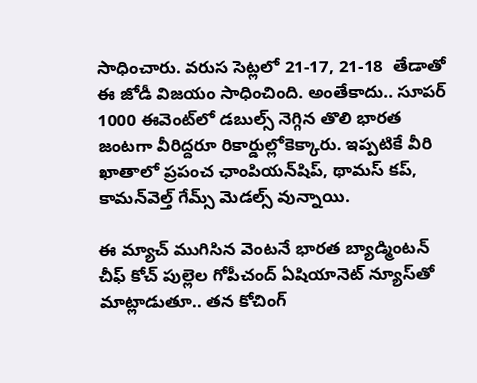సాధించారు. వరుస సెట్లలో 21-17, 21-18  తేడాతో ఈ జోడీ విజయం సాధించింది. అంతేకాదు.. సూపర్ 1000 ఈవెంట్‌లో డబుల్స్ నెగ్గిన తొలి భారత జంటగా వీరిద్దరూ రికార్డుల్లోకెక్కారు. ఇప్పటికే వీరి ఖాతాలో ప్రపంచ ఛాంపియన్‌షిప్, థామస్ కప్, కామన్‌వెల్త్ గేమ్స్ మెడల్స్ వున్నాయి.

ఈ మ్యాచ్ ముగిసిన వెంటనే భారత బ్యాడ్మింటన్ చీఫ్ కోచ్ పుల్లెల గోపీచంద్ ఏషియానెట్ న్యూస్‌తో మాట్లాడుతూ.. తన కోచింగ్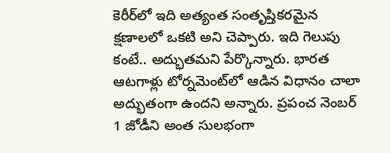కెరీర్‌లో ఇది అత్యంత సంతృప్తికరమైన క్షణాలలో ఒకటి అని చెప్పారు. ఇది గెలుపు కంటే.. అద్భుతమని పేర్కొన్నారు. భారత ఆటగాళ్లు టోర్నమెంట్‌లో ఆడిన విధానం చాలా అద్భుతంగా ఉందని అన్నారు. ప్రపంచ నెంబర్ 1 జోడీని అంత సులభంగా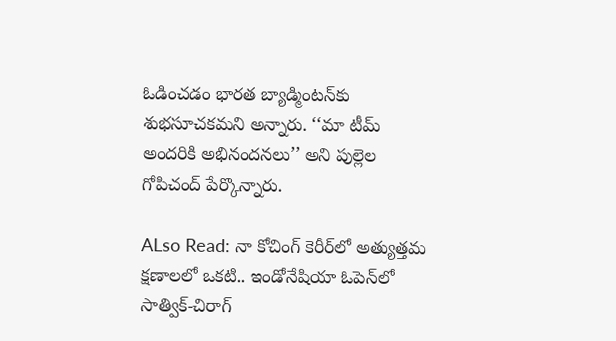ఓడించడం భారత బ్యాడ్మింటన్‌కు శుభసూచకమని అన్నారు. ‘‘మా టీమ్ అందరికి అభినందనలు’’ అని పుల్లెల గోపిచంద్ పేర్కొన్నారు.

ALso Read: నా కోచింగ్ కెరీర్‌లో అత్యుత్తమ క్షణాలలో ఒకటి.. ఇండోనేషియా ఓపెన్‌లో సాత్విక్‌-చిరాగ్‌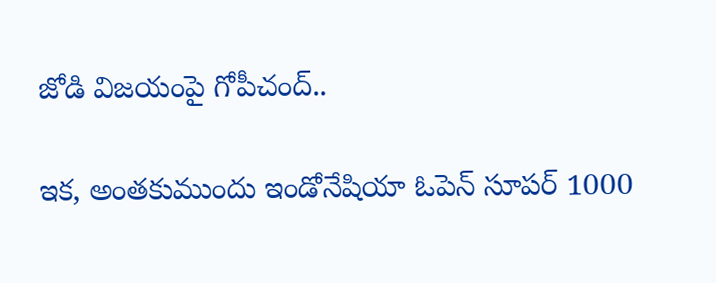జోడి విజయంపై గోపీచంద్..

ఇక, అంతకుముందు ఇండోనేషియా ఓపెన్ సూపర్ 1000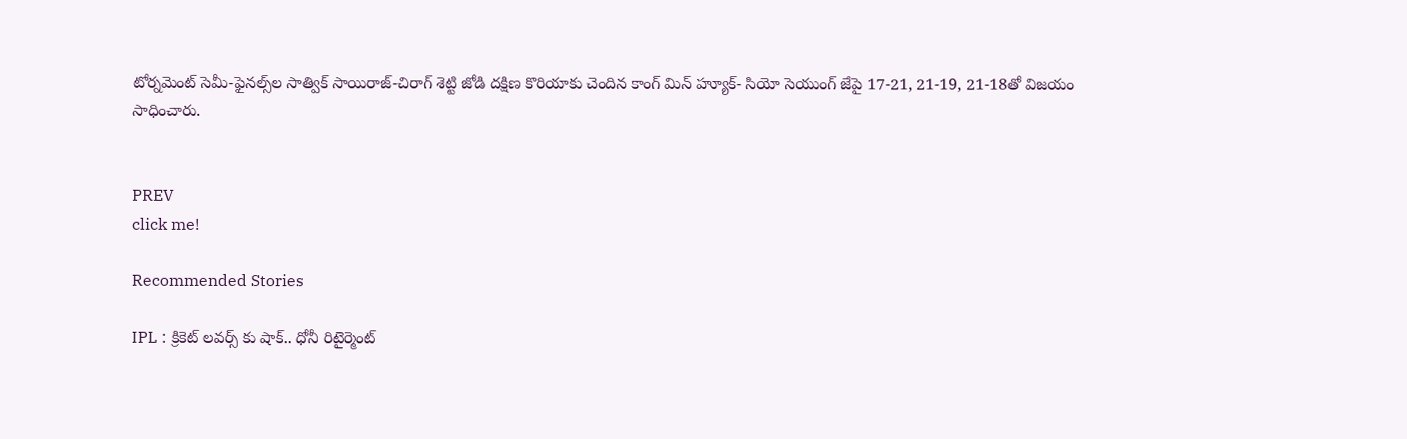టోర్నమెంట్ సెమీ-ఫైనల్స్‌ల సాత్విక్‌ సాయిరాజ్-చిరాగ్ శెట్టి జోడి దక్షిణ కొరియాకు చెందిన కాంగ్ మిన్ హ్యూక్- సియో సెయుంగ్ జేపై 17-21, 21-19, 21-18తో విజయం సాధించారు.


PREV
click me!

Recommended Stories

IPL : క్రికెట్ లవర్స్ కు షాక్.. ధోనీ రిటైర్మెంట్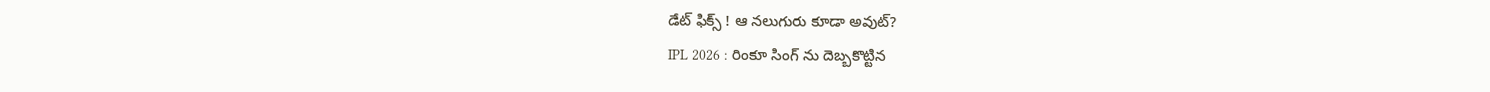డేట్ ఫిక్స్ ! ఆ నలుగురు కూడా అవుట్?
IPL 2026 : రింకూ సింగ్ ను దెబ్బకొట్టిన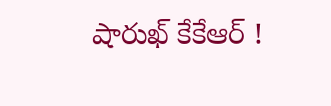షారుఖ్ కేకేఆర్ !